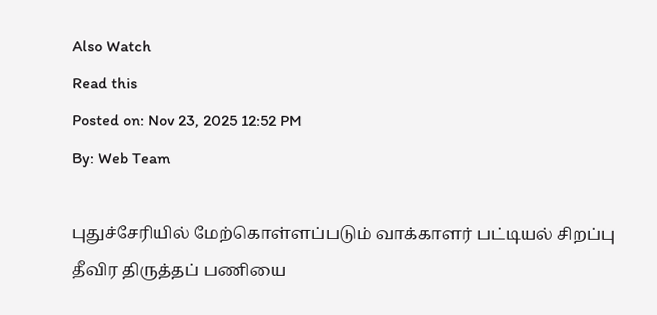Also Watch
Read this
Posted on: Nov 23, 2025 12:52 PM
By: Web Team

புதுச்சேரியில் மேற்கொள்ளப்படும் வாக்காளர் பட்டியல் சிறப்பு தீவிர திருத்தப் பணியை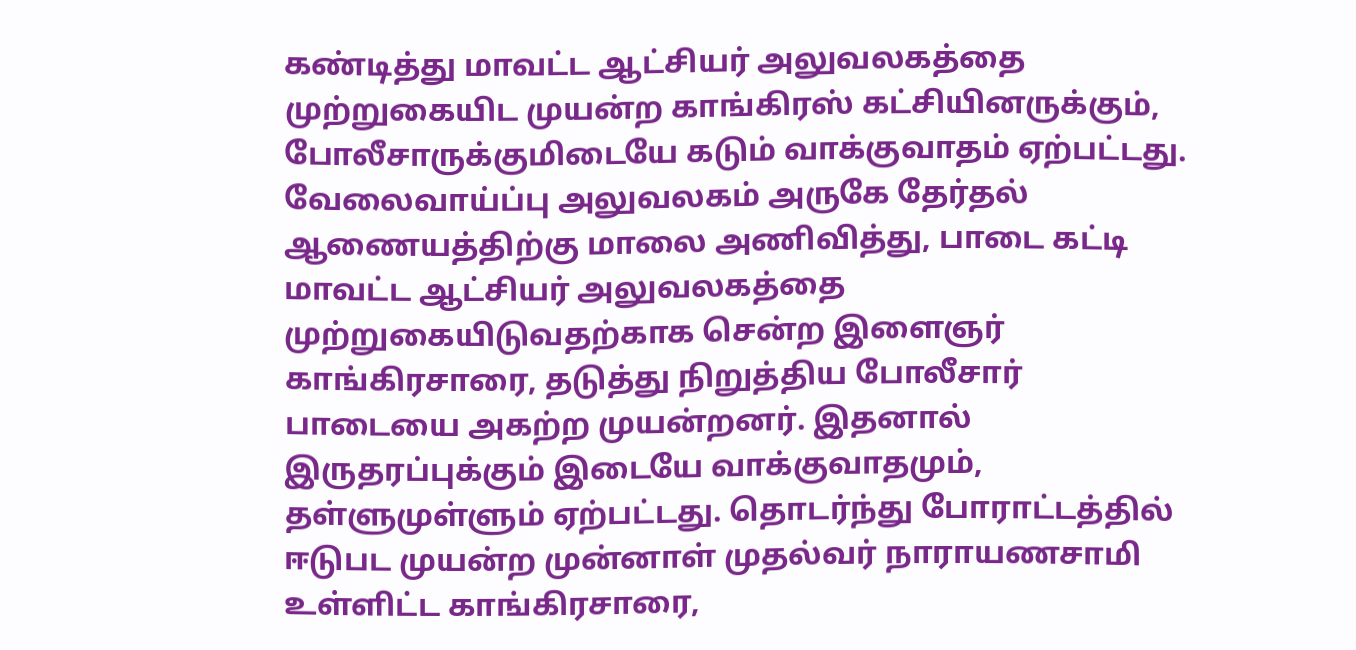கண்டித்து மாவட்ட ஆட்சியர் அலுவலகத்தை முற்றுகையிட முயன்ற காங்கிரஸ் கட்சியினருக்கும், போலீசாருக்குமிடையே கடும் வாக்குவாதம் ஏற்பட்டது. வேலைவாய்ப்பு அலுவலகம் அருகே தேர்தல் ஆணையத்திற்கு மாலை அணிவித்து, பாடை கட்டி மாவட்ட ஆட்சியர் அலுவலகத்தை முற்றுகையிடுவதற்காக சென்ற இளைஞர் காங்கிரசாரை, தடுத்து நிறுத்திய போலீசார் பாடையை அகற்ற முயன்றனர். இதனால் இருதரப்புக்கும் இடையே வாக்குவாதமும், தள்ளுமுள்ளும் ஏற்பட்டது. தொடர்ந்து போராட்டத்தில் ஈடுபட முயன்ற முன்னாள் முதல்வர் நாராயணசாமி உள்ளிட்ட காங்கிரசாரை,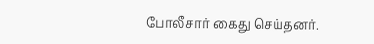போலீசார் கைது செய்தனர்.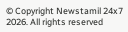© Copyright Newstamil 24x7 2026. All rights reserved